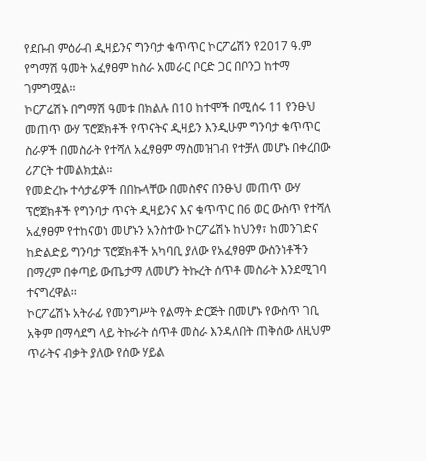የደቡብ ምዕራብ ዲዛይንና ግንባታ ቁጥጥር ኮርፖሬሽን የ2017 ዓ.ም የግማሽ ዓመት አፈፃፀም ከስራ አመራር ቦርድ ጋር በቦንጋ ከተማ ገምግሟል፡፡
ኮርፖሬሽኑ በግማሽ ዓመቱ በክልሉ በ10 ከተሞች በሚሰሩ 11 የንፁህ መጠጥ ውሃ ፕሮጀክቶች የጥናትና ዲዛይን እንዲሁም ግንባታ ቁጥጥር ስራዎች በመስራት የተሻለ አፈፃፀም ማስመዝገብ የተቻለ መሆኑ በቀረበው ሪፖርት ተመልክቷል፡፡
የመድረኩ ተሳታፊዎች በበኩላቸው በመስኖና በንፁህ መጠጥ ውሃ ፕሮጀክቶች የግንባታ ጥናት ዲዛይንና እና ቁጥጥር በ6 ወር ውስጥ የተሻለ አፈፃፀም የተከናወነ መሆኑን አንስተው ኮርፖሬሽኑ ከህንፃ፣ ከመንገድና ከድልድይ ግንባታ ፕሮጀክቶች አካባቢ ያለው የአፈፃፀም ውስንነቶችን በማረም በቀጣይ ውጤታማ ለመሆን ትኩረት ሰጥቶ መስራት እንደሚገባ ተናግረዋል፡፡
ኮርፖሬሽኑ አትራፊ የመንግሥት የልማት ድርጅት በመሆኑ የውስጥ ገቢ አቅም በማሳደግ ላይ ትኩራት ሰጥቶ መስራ እንዳለበት ጠቅሰው ለዚህም ጥራትና ብቃት ያለው የሰው ሃይል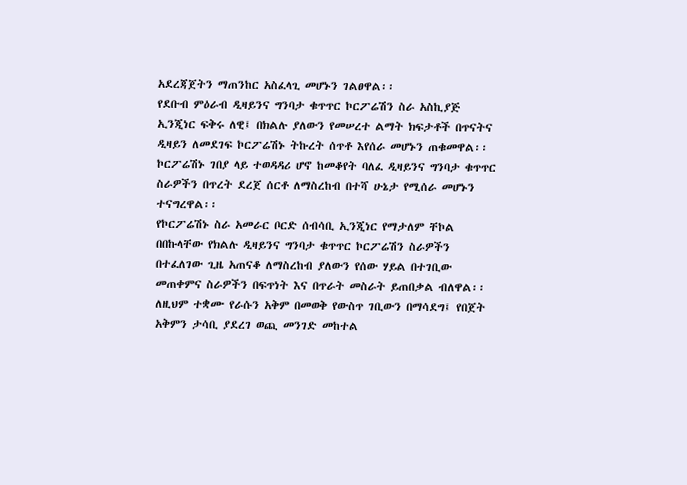አደረጃጀትን ማጠንከር አስፈላጊ መሆኑን ገልፀዋል፡፡
የደቡብ ምዕራብ ዲዛይንና ግንባታ ቁጥጥር ኮርፖሬሽን ስራ አስኪያጅ ኢንጂነር ፍቅሩ ለዊ፤ በክልሉ ያለውን የመሠረተ ልማት ክፍታቶች በጥናትና ዲዛይን ለመደገፍ ኮርፖሬሽኑ ትኩረት ሰጥቶ እየሰራ መሆኑን ጠቁመዋል፡፡
ኮርፖሬሽኑ ገበያ ላይ ተወዳዳሪ ሆኖ ከመቆየት ባለፈ ዲዛይንና ግንባታ ቁጥጥር ስራዎችን በጥረት ደረጀ ሰርቶ ለማስረከብ በተሻ ሁኔታ የሚሰራ መሆኑን ተናግረዋል፡፡
የኮርፖሬሽኑ ስራ አመራር ቦርድ ሰብሳቢ ኢንጂነር የማታለም ቸኮል በበኩላቸው የክልሉ ዲዛይንና ግንባታ ቁጥጥር ኮርፖሬሽን ስራዎችን በተፈለገው ጊዜ አጠናቆ ለማስረከብ ያለውን የሰው ሃይል በተገቢው መጠቀምና ስራዎችን በፍጥነት እና በጥራት መስራት ይጠበቃል ብለዋል፡፡
ለዚህም ተቋሙ የራሱን አቅም በመወቅ የውስጥ ገቢውን በማሳደግ፤ የበጀት አቅምን ታሳቢ ያደረገ ወጪ መንገድ መከተል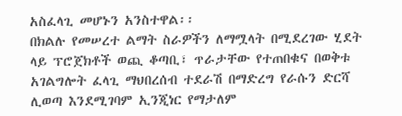አስፈላጊ መሆኑን አንስተዋል፡፡
በክልሉ የመሠረተ ልማት ስራዎችን ለማሟላት በሚደረገው ሂደት ላይ ፕሮጀክቶች ወጪ ቆጣቢ፣ ጥራታቸው የተጠበቁና በወቅቱ አገልግሎት ፈላጊ ማህበረሰብ ተደራሽ በማድረግ የራሱን ድርሻ ሊወጣ እንደሚገባም ኢንጂነር የማታለም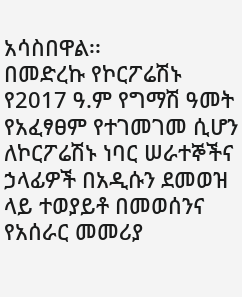አሳስበዋል፡፡
በመድረኩ የኮርፖሬሽኑ የ2017 ዓ.ም የግማሽ ዓመት የአፈፃፀም የተገመገመ ሲሆን ለኮርፖሬሽኑ ነባር ሠራተኞችና ኃላፊዎች በአዲሱን ደመወዝ ላይ ተወያይቶ በመወሰንና የአሰራር መመሪያ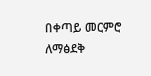በቀጣይ መርምሮ ለማፅደቅ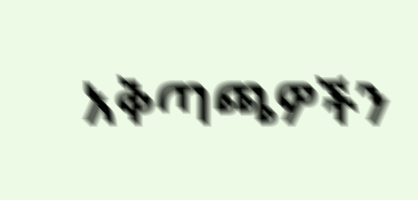አቅጣጫዎችን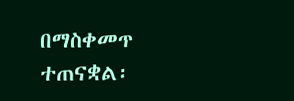በማስቀመጥ ተጠናቋል፡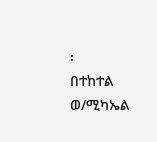፡
በተከተል ወ/ሚካኤል